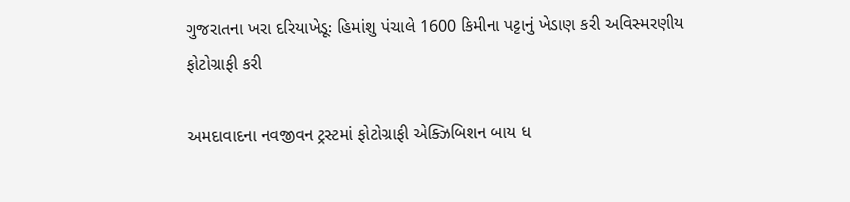ગુજરાતના ખરા દરિયાખેડૂઃ હિમાંશુ પંચાલે 1600 કિમીના પટ્ટાનું ખેડાણ કરી અવિસ્મરણીય ફોટોગ્રાફી કરી

અમદાવાદના નવજીવન ટ્રસ્ટમાં ફોટોગ્રાફી એક્ઝિબિશન બાય ધ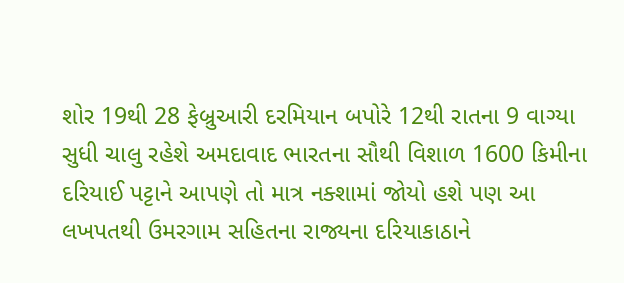શોર 19થી 28 ફેબ્રુઆરી દરમિયાન બપોરે 12થી રાતના 9 વાગ્યા સુધી ચાલુ રહેશે અમદાવાદ ભારતના સૌથી વિશાળ 1600 કિમીના દરિયાઈ પટ્ટાને આપણે તો માત્ર નક્શામાં જોયો હશે પણ આ લખપતથી ઉમરગામ સહિતના રાજ્યના દરિયાકાઠાને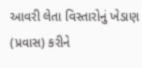આવરી લેતા વિસ્તારોનું ખેડાણ (પ્રવાસ) કરીને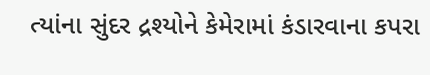ત્યાંના સુંદર દ્રશ્યોને કેમેરામાં કંડારવાના કપરા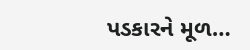પડકારને મૂળ…